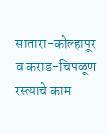सातारा-कोल्हापूर व कराड-चिपळूण रस्त्याचे काम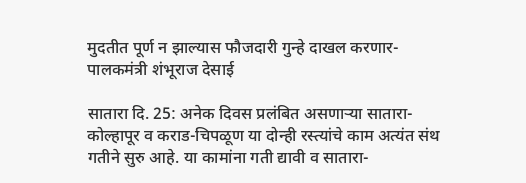मुदतीत पूर्ण न झाल्यास फौजदारी गुन्हे दाखल करणार- पालकमंत्री शंभूराज देसाई

सातारा दि. 25: अनेक दिवस प्रलंबित असणाऱ्या सातारा-कोल्हापूर व कराड-चिपळूण या दोन्ही रस्त्यांचे काम अत्यंत संथ गतीने सुरु आहे. या कामांना गती द्यावी व सातारा-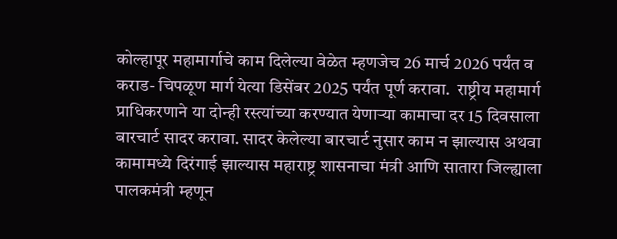कोल्हापूर महामार्गाचे काम दिलेल्या वेळेत म्हणजेच 26 मार्च 2026 पर्यंत व कराड- चिपळूण मार्ग येत्या डिसेंबर 2025 पर्यंत पूर्ण करावा.  राष्ट्रीय महामार्ग प्राधिकरणाने या दोन्ही रस्त्यांच्या करण्यात येणाऱ्या कामाचा दर 15 दिवसाला बारचार्ट सादर करावा. सादर केलेल्या बारचार्ट नुसार काम न झाल्यास अथवा कामामध्ये दिरंगाई झाल्यास महाराष्ट्र शासनाचा मंत्री आणि सातारा जिल्ह्याला पालकमंत्री म्हणून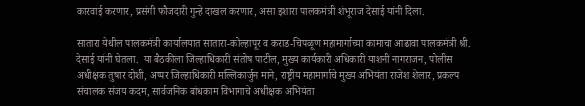कारवाई करणार, प्रसंगी फौजदारी गुन्हे दाखल करणार, असा इशारा पालकमंत्री शंभूराज देसाई यांनी दिला.

सातारा येथील पालकमंत्री कार्यालयात सातारा-कोल्हापूर व कराड-चिपळूण महामार्गाच्या कामाचा आढावा पालकमंत्री श्री. देसाई यांनी घेतला.  या बैठकीला जिल्हाधिकारी संतोष पाटील, मुख्य कार्यकारी अधिकारी याशनी नागराजन, पोलीस अधीक्षक तुषार दोशी, अप्पर जिल्हाधिकारी मल्लिकार्जुन माने, राष्ट्रीय महामार्गाचे मुख्य अभियंता राजेश शेलार, प्रकल्प संचालक संजय कदम, सार्वजनिक बांधकाम विभागाचे अधीक्षक अभियंता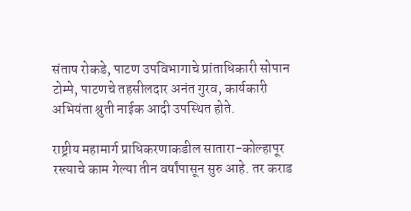संताष रोकडे, पाटण उपविभागाचे प्रांताधिकारी सोपान टोम्पे, पाटणचे तहसीलदार अनंत गुरव, कार्यकारी अभियंता श्रुती नाईक आदी उपस्थित होते.

राष्ट्रीय महामार्ग प्राधिकरणाकडील सातारा-कोल्हापूर रस्त्याचे काम गेल्या तीन वर्षांपासून सुरु आहे. तर कराड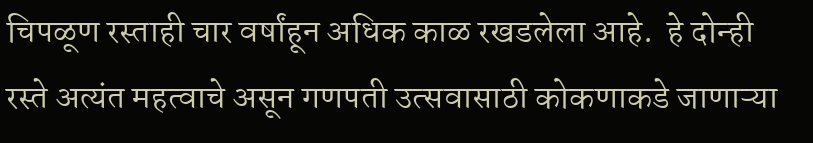चिपळूण रस्ताही चार वर्षांहून अधिक काळ रखडलेला आहे.  हे दोन्ही रस्ते अत्यंत महत्वाचे असून गणपती उत्सवासाठी कोकणाकडे जाणाऱ्या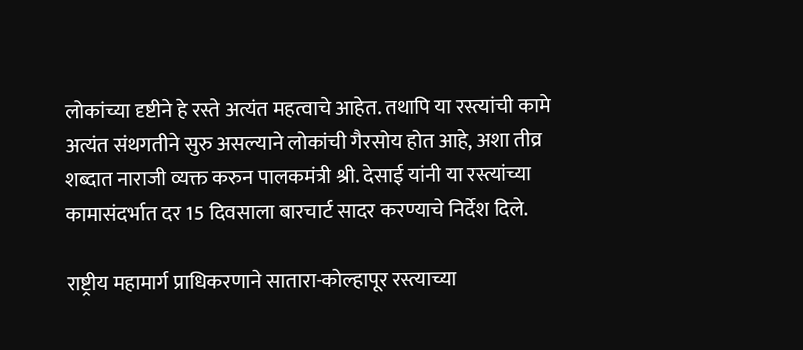लोकांच्या दृष्टीने हे रस्ते अत्यंत महत्वाचे आहेत. तथापि या रस्त्यांची कामे अत्यंत संथगतीने सुरु असल्याने लोकांची गैरसोय होत आहे, अशा तीव्र शब्दात नाराजी व्यक्त करुन पालकमंत्री श्री. देसाई यांनी या रस्त्यांच्या कामासंदर्भात दर 15 दिवसाला बारचार्ट सादर करण्याचे निर्देश दिले.

राष्ट्रीय महामार्ग प्राधिकरणाने सातारा-कोल्हापूर रस्त्याच्या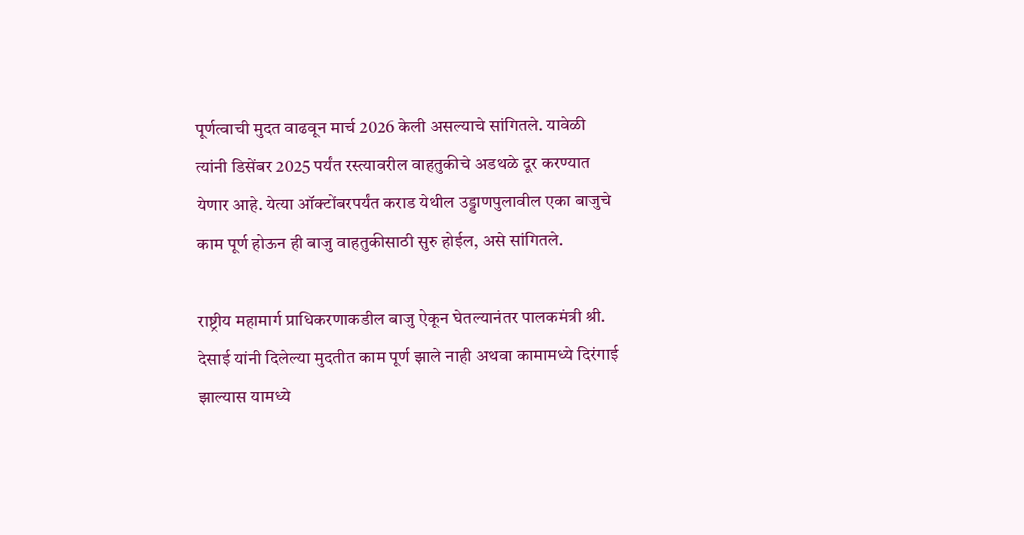पूर्णत्वाची मुदत वाढवून मार्च 2026 केली असल्याचे सांगितले. यावेळी त्यांनी डिसेंबर 2025 पर्यंत रस्त्यावरील वाहतुकीचे अडथळे दूर करण्यात येणार आहे. येत्या ऑक्टोंबरपर्यंत कराड येथील उड्डाणपुलावील एका बाजुचे काम पूर्ण होऊन ही बाजु वाहतुकीसाठी सुरु होईल, असे सांगितले.

राष्ट्रीय महामार्ग प्राधिकरणाकडील बाजु ऐकून घेतल्यानंतर पालकमंत्री श्री. देसाई यांनी दिलेल्या मुदतीत काम पूर्ण झाले नाही अथवा कामामध्ये दिरंगाई झाल्यास यामध्ये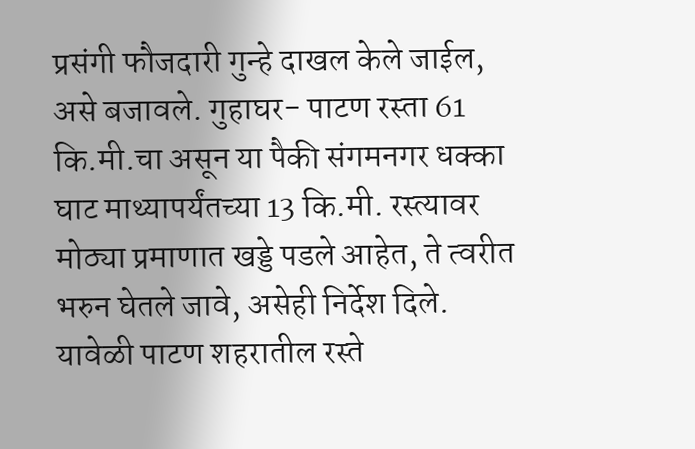प्रसंगी फौजदारी गुन्हे दाखल केले जाईल, असे बजावले. गुहाघर- पाटण रस्ता 61 कि.मी.चा असून या पैकी संगमनगर धक्का घाट माथ्यापर्यंतच्या 13 कि.मी. रस्त्यावर मोठ्या प्रमाणात खड्डे पडले आहेत, ते त्वरीत भरुन घेतले जावे, असेही निर्देश दिले. यावेळी पाटण शहरातील रस्ते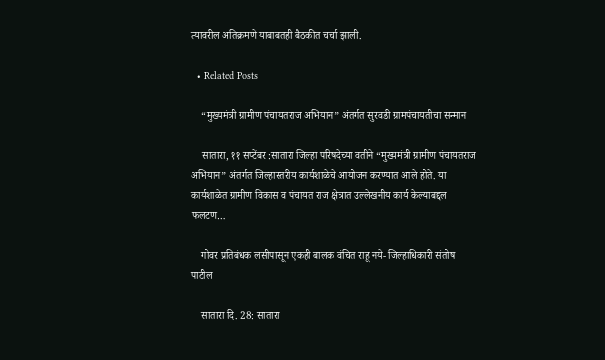त्यावरील अतिक्रमणे याबाबतही बैठकीत चर्चा झाली.

  • Related Posts

    “मुख्यमंत्री ग्रामीण पंचायतराज अभियान” अंतर्गत सुरवडी ग्रामपंचायतीचा सन्मान

    सातारा, ११ सप्टेंबर :सातारा जिल्हा परिषदेच्या वतीने “मुख्यमंत्री ग्रामीण पंचायतराज अभियान” अंतर्गत जिल्हास्तरीय कार्यशाळेचे आयोजन करण्यात आले होते. या कार्यशाळेत ग्रामीण विकास व पंचायत राज क्षेत्रात उल्लेखनीय कार्य केल्याबद्दल फलटण…

    गोवर प्रतिबंधक लसीपासून एकही बालक वंचित राहू नये- जिल्हाधिकारी संतोष पाटील

    सातारा दि. 28: सातारा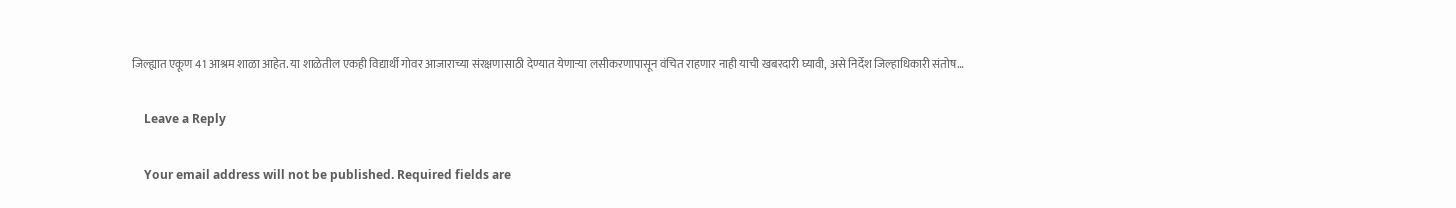जिल्ह्यात एकूण 41 आश्रम शाळा आहेत. या शाळेतील एकही विद्यार्थी गोवर आजाराच्या संरक्षणासाठी देण्यात येणाऱ्या लसीकरणापासून वंचित राहणार नाही याची खबरदारी घ्यावी, असे निर्देश जिल्हाधिकारी संतोष…

    Leave a Reply

    Your email address will not be published. Required fields are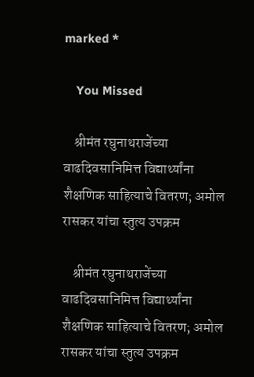marked *

    You Missed

    श्रीमंत रघुनाथराजेंच्या वाढदिवसानिमित्त विद्यार्थ्यांना शैक्षणिक साहित्याचे वितरण; अमोल रासकर यांचा स्तुत्य उपक्रम

    श्रीमंत रघुनाथराजेंच्या वाढदिवसानिमित्त विद्यार्थ्यांना शैक्षणिक साहित्याचे वितरण; अमोल रासकर यांचा स्तुत्य उपक्रम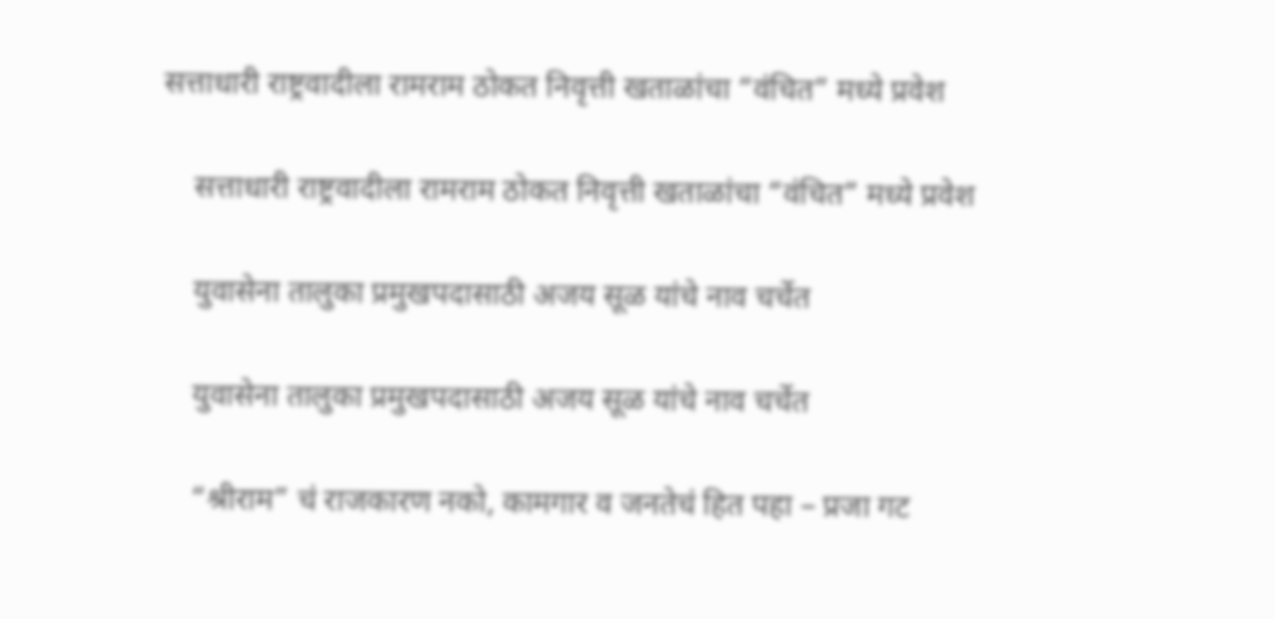सत्ताधारी राष्ट्रवादीला रामराम ठोकत निवृत्ती खताळांचा “वंचित” मध्ये प्रवेश

    सत्ताधारी राष्ट्रवादीला रामराम ठोकत निवृत्ती खताळांचा “वंचित” मध्ये प्रवेश

    युवासेना तालुका प्रमुखपदासाठी अजय सूळ यांचे नाव चर्चेत

    युवासेना तालुका प्रमुखपदासाठी अजय सूळ यांचे नाव चर्चेत

    “श्रीराम” चं राजकारण नको, कामगार व जनतेचं हित पहा – प्रजा गट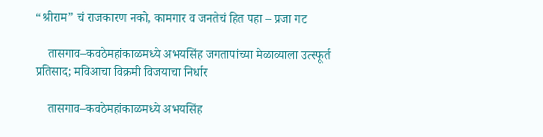“श्रीराम” चं राजकारण नको, कामगार व जनतेचं हित पहा – प्रजा गट

    तासगाव–कवठेमहांकाळमध्ये अभयसिंह जगतापांच्या मेळाव्याला उत्स्फूर्त प्रतिसाद; मविआचा विक्रमी विजयाचा निर्धार

    तासगाव–कवठेमहांकाळमध्ये अभयसिंह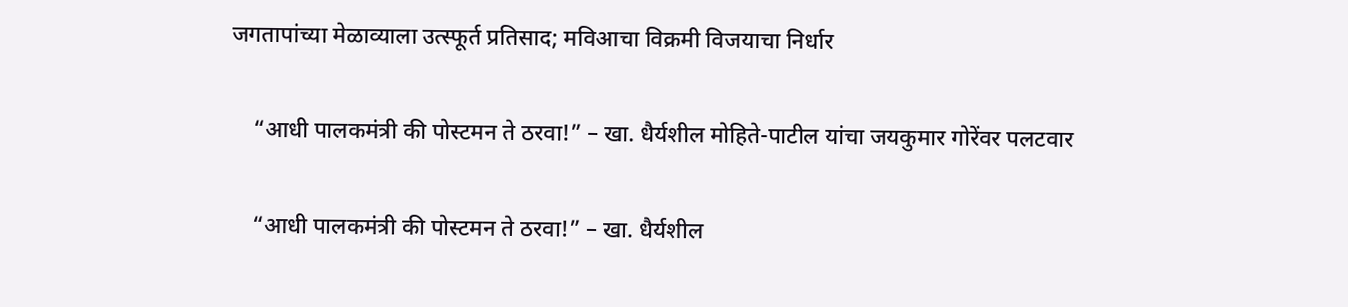जगतापांच्या मेळाव्याला उत्स्फूर्त प्रतिसाद; मविआचा विक्रमी विजयाचा निर्धार

    “आधी पालकमंत्री की पोस्टमन ते ठरवा!” – खा. धैर्यशील मोहिते-पाटील यांचा जयकुमार गोरेंवर पलटवार

    “आधी पालकमंत्री की पोस्टमन ते ठरवा!” – खा. धैर्यशील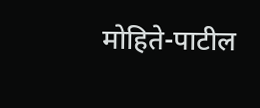मोहिते-पाटील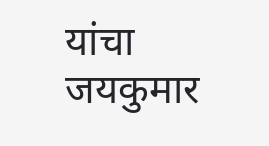यांचा जयकुमार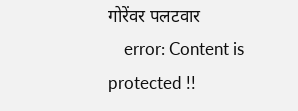गोरेंवर पलटवार
    error: Content is protected !!